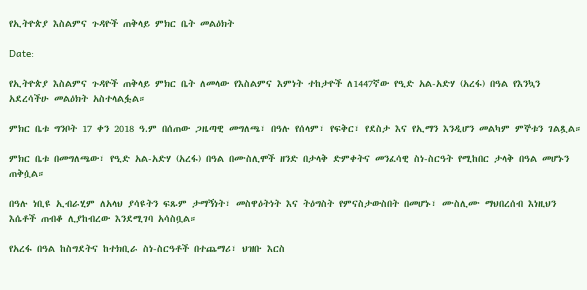የኢትዮጵያ እስልምና ጉዳዮች ጠቅላይ ምክር ቤት መልዕክት

Date:

የኢትዮጵያ እስልምና ጉዳዮች ጠቅላይ ምክር ቤት ለመላው የእስልምና እምነት ተከታዮች ለ1447ኛው የዒድ አል-አድሃ (አረፋ) በዓል የእንኳን አደረሳችሁ መልዕክት አስተላልፏል።

ምክር ቤቱ ግንቦት 17 ቀን 2018 ዓ.ም በሰጠው ጋዜጣዊ መግለጫ፣ በዓሉ የሰላም፣ የፍቅር፣ የደስታ እና የኢማን እንዲሆን መልካም ምኞቱን ገልጿል።

ምክር ቤቱ በመግለጫው፣ የዒድ አል-አድሃ (አረፋ) በዓል በሙስሊሞች ዘንድ በታላቅ ድምቀትና መንፈሳዊ ስነ-ስርዓት የሚከበር ታላቅ በዓል መሆኑን ጠቅሷል።

በዓሉ ነቢዩ ኢብራሂም ለአላህ ያሳዩትን ፍጹም ታማኝነት፣ መስዋዕትነት እና ትዕግስት የምናስታውስበት በመሆኑ፣ ሙስሊሙ ማህበረሰብ እነዚህን እሴቶች ጠብቆ ሊያከብረው እንደሚገባ አሳስቧል።

የአረፋ በዓል ከስግደትና ከተክቢራ ስነ-ስርዓቶች በተጨማሪ፣ ህዝቡ እርስ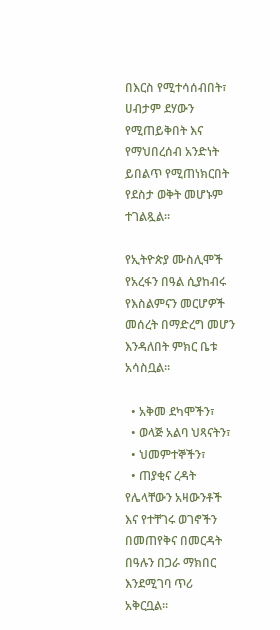በእርስ የሚተሳሰብበት፣ ሀብታም ደሃውን የሚጠይቅበት እና የማህበረሰብ አንድነት ይበልጥ የሚጠነክርበት የደስታ ወቅት መሆኑም ተገልጿል።

የኢትዮጵያ ሙስሊሞች የአረፋን በዓል ሲያከብሩ የእስልምናን መርሆዎች መሰረት በማድረግ መሆን እንዳለበት ምክር ቤቱ አሳስቧል።

  • አቅመ ደካሞችን፣
  • ወላጅ አልባ ህጻናትን፣
  • ህመምተኞችን፣
  • ጠያቂና ረዳት የሌላቸውን አዛውንቶች እና የተቸገሩ ወገኖችን በመጠየቅና በመርዳት በዓሉን በጋራ ማክበር እንደሚገባ ጥሪ አቅርቧል።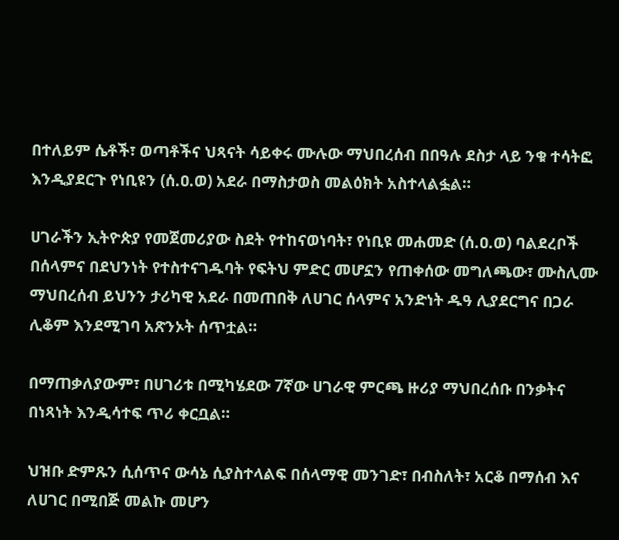በተለይም ሴቶች፣ ወጣቶችና ህጻናት ሳይቀሩ ሙሉው ማህበረሰብ በበዓሉ ደስታ ላይ ንቁ ተሳትፎ እንዲያደርጉ የነቢዩን (ሰ.ዐ.ወ) አደራ በማስታወስ መልዕክት አስተላልፏል።

ሀገራችን ኢትዮጵያ የመጀመሪያው ስደት የተከናወነባት፣ የነቢዩ መሐመድ (ሰ.ዐ.ወ) ባልደረቦች በሰላምና በደህንነት የተስተናገዱባት የፍትህ ምድር መሆኗን የጠቀሰው መግለጫው፣ ሙስሊሙ ማህበረሰብ ይህንን ታሪካዊ አደራ በመጠበቅ ለሀገር ሰላምና አንድነት ዱዓ ሊያደርግና በጋራ ሊቆም እንደሚገባ አጽንኦት ሰጥቷል።

በማጠቃለያውም፣ በሀገሪቱ በሚካሄደው 7ኛው ሀገራዊ ምርጫ ዙሪያ ማህበረሰቡ በንቃትና በነጻነት እንዲሳተፍ ጥሪ ቀርቧል።

ህዝቡ ድምጹን ሲሰጥና ውሳኔ ሲያስተላልፍ በሰላማዊ መንገድ፣ በብስለት፣ አርቆ በማሰብ እና ለሀገር በሚበጅ መልኩ መሆን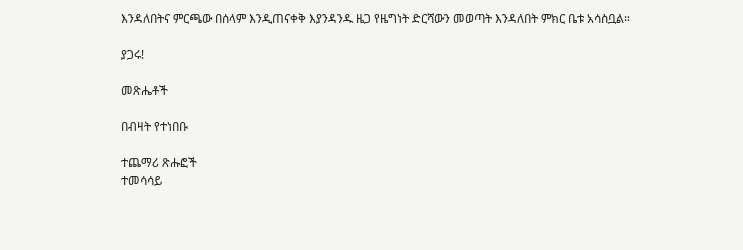እንዳለበትና ምርጫው በሰላም እንዲጠናቀቅ እያንዳንዱ ዜጋ የዜግነት ድርሻውን መወጣት እንዳለበት ምክር ቤቱ አሳስቧል።

ያጋሩ!

መጽሔቶች

በብዛት የተነበቡ

ተጨማሪ ጽሑፎች
ተመሳሳይ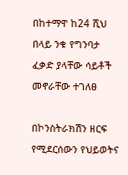በከተማዋ ከ24 ሺህ በላይ ንቁ የግንባታ ፈቃድ ያላቸው ሳይቶች መኖራቸው ተገለፀ

በኮንስትራክሽን ዘርፍ የሚደርሰውን የህይወትና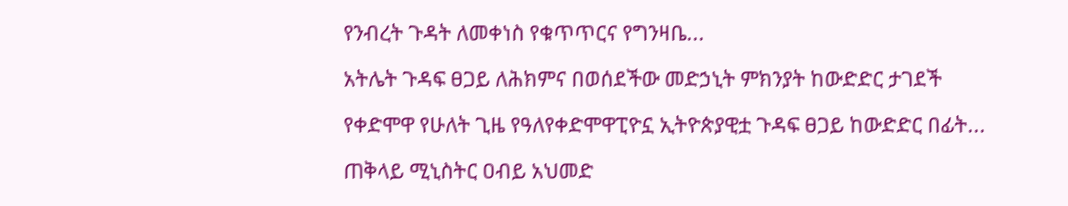የንብረት ጉዳት ለመቀነስ የቁጥጥርና የግንዛቤ...

አትሌት ጉዳፍ ፀጋይ ለሕክምና በወሰደችው መድኃኒት ምክንያት ከውድድር ታገደች

የቀድሞዋ የሁለት ጊዜ የዓለየቀድሞዋፒዮኗ ኢትዮጵያዊቷ ጉዳፍ ፀጋይ ከውድድር በፊት...

ጠቅላይ ሚኒስትር ዐብይ አህመድ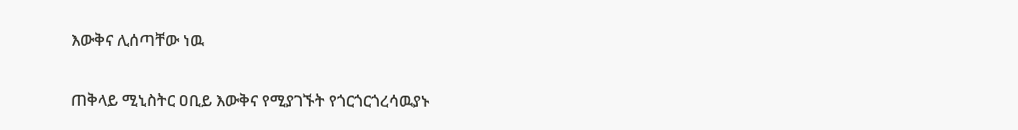እውቅና ሊሰጣቸው ነዉ

ጠቅላይ ሚኒስትር ዐቢይ እውቅና የሚያገኙት የጎርጎርጎረሳዉያኑ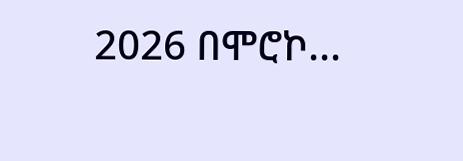2026 በሞሮኮ...